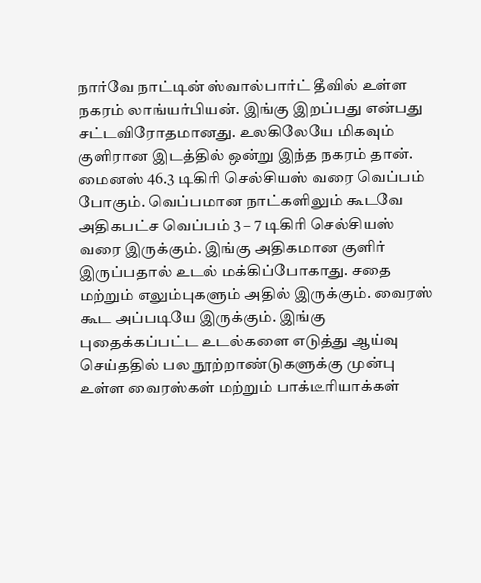நார்வே நாட்டின் ஸ்வால்பார்ட் தீவில் உள்ள நகரம் லாங்யர்பியன். இங்கு இறப்பது என்பது சட்டவிரோதமானது. உலகிலேயே மிகவும் குளிரான இடத்தில் ஒன்று இந்த நகரம் தான். மைனஸ் 46.3 டிகிரி செல்சியஸ் வரை வெப்பம் போகும். வெப்பமான நாட்களிலும் கூடவே அதிகபட்ச வெப்பம் 3 – 7 டிகிரி செல்சியஸ் வரை இருக்கும். இங்கு அதிகமான குளிர் இருப்பதால் உடல் மக்கிப்போகாது. சதை மற்றும் எலும்புகளும் அதில் இருக்கும். வைரஸ் கூட அப்படியே இருக்கும். இங்கு புதைக்கப்பட்ட உடல்களை எடுத்து ஆய்வு செய்ததில் பல நூற்றாண்டுகளுக்கு முன்பு உள்ள வைரஸ்கள் மற்றும் பாக்டீரியாக்கள்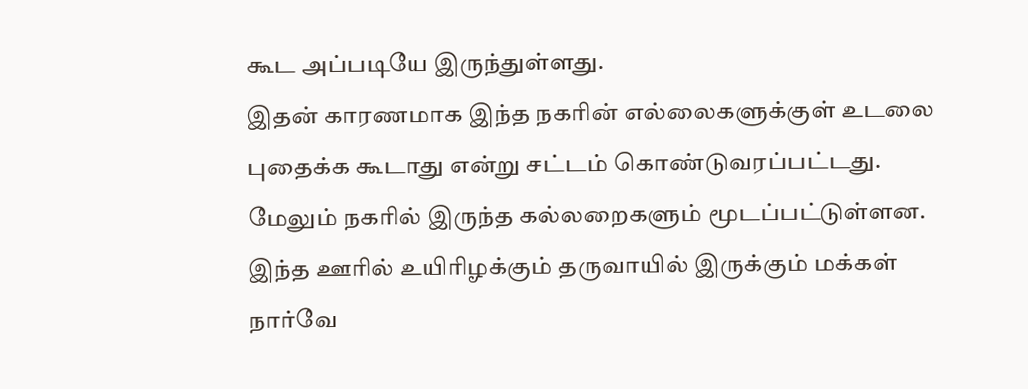கூட அப்படியே இருந்துள்ளது.
இதன் காரணமாக இந்த நகரின் எல்லைகளுக்குள் உடலை புதைக்க கூடாது என்று சட்டம் கொண்டுவரப்பட்டது. மேலும் நகரில் இருந்த கல்லறைகளும் மூடப்பட்டுள்ளன. இந்த ஊரில் உயிரிழக்கும் தருவாயில் இருக்கும் மக்கள் நார்வே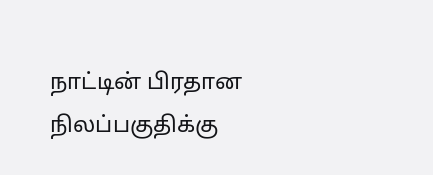நாட்டின் பிரதான நிலப்பகுதிக்கு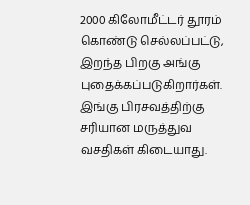2000 கிலோமீட்டர் தூரம் கொண்டு செல்லப்பட்டு, இறந்த பிறகு அங்கு புதைக்கப்படுகிறார்கள். இங்கு பிரசவத்திற்கு சரியான மருத்துவ வசதிகள் கிடையாது.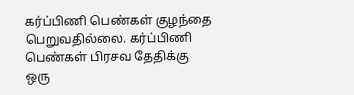கர்ப்பிணி பெண்கள் குழந்தை பெறுவதில்லை. கர்ப்பிணி பெண்கள் பிரசவ தேதிக்கு ஒரு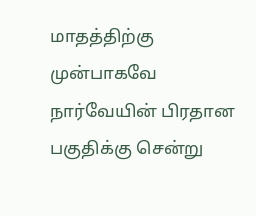மாதத்திற்கு முன்பாகவே நார்வேயின் பிரதான பகுதிக்கு சென்று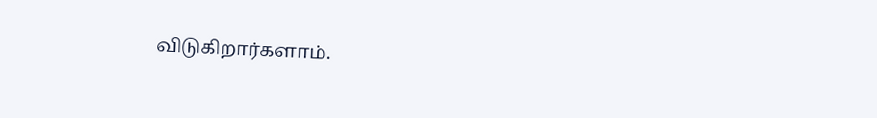விடுகிறார்களாம்.